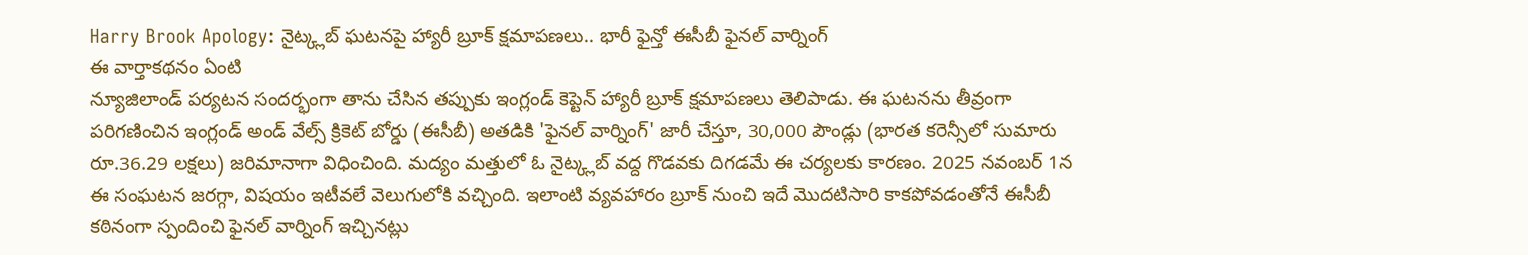Harry Brook Apology: నైట్క్లబ్ ఘటనపై హ్యారీ బ్రూక్ క్షమాపణలు.. భారీ ఫైన్తో ఈసీబీ ఫైనల్ వార్నింగ్
ఈ వార్తాకథనం ఏంటి
న్యూజిలాండ్ పర్యటన సందర్భంగా తాను చేసిన తప్పుకు ఇంగ్లండ్ కెప్టెన్ హ్యారీ బ్రూక్ క్షమాపణలు తెలిపాడు. ఈ ఘటనను తీవ్రంగా పరిగణించిన ఇంగ్లండ్ అండ్ వేల్స్ క్రికెట్ బోర్డు (ఈసీబీ) అతడికి 'ఫైనల్ వార్నింగ్' జారీ చేస్తూ, 30,000 పౌండ్లు (భారత కరెన్సీలో సుమారు రూ.36.29 లక్షలు) జరిమానాగా విధించింది. మద్యం మత్తులో ఓ నైట్క్లబ్ వద్ద గొడవకు దిగడమే ఈ చర్యలకు కారణం. 2025 నవంబర్ 1న ఈ సంఘటన జరగ్గా, విషయం ఇటీవలే వెలుగులోకి వచ్చింది. ఇలాంటి వ్యవహారం బ్రూక్ నుంచి ఇదే మొదటిసారి కాకపోవడంతోనే ఈసీబీ కఠినంగా స్పందించి ఫైనల్ వార్నింగ్ ఇచ్చినట్లు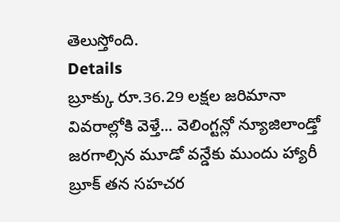తెలుస్తోంది.
Details
బ్రూక్కు రూ.36.29 లక్షల జరిమానా
వివరాల్లోకి వెళ్తే... వెలింగ్టన్లో న్యూజిలాండ్తో జరగాల్సిన మూడో వన్డేకు ముందు హ్యారీ బ్రూక్ తన సహచర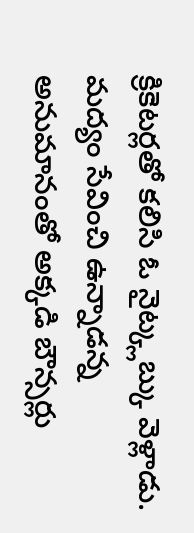క్రికెటర్లతో కలిసి ఓ నైట్క్లబ్కు వెళ్లాడు. మద్యం సేవించి ఉన్నాడన్న అనుమానంతో అక్కడి బౌన్సర్లు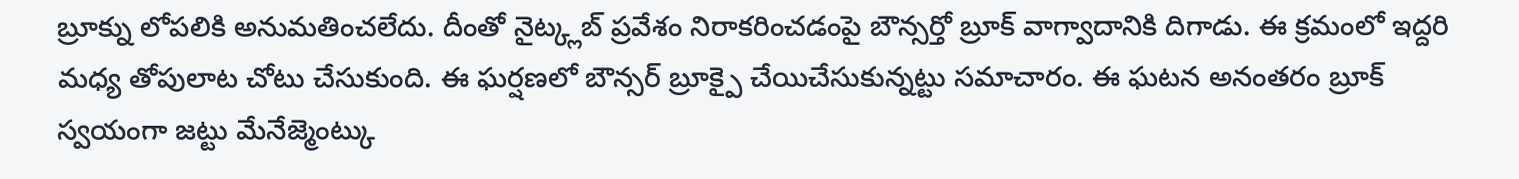బ్రూక్ను లోపలికి అనుమతించలేదు. దీంతో నైట్క్లబ్ ప్రవేశం నిరాకరించడంపై బౌన్సర్తో బ్రూక్ వాగ్వాదానికి దిగాడు. ఈ క్రమంలో ఇద్దరి మధ్య తోపులాట చోటు చేసుకుంది. ఈ ఘర్షణలో బౌన్సర్ బ్రూక్పై చేయిచేసుకున్నట్టు సమాచారం. ఈ ఘటన అనంతరం బ్రూక్ స్వయంగా జట్టు మేనేజ్మెంట్కు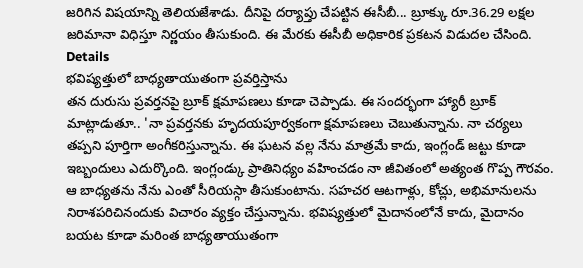జరిగిన విషయాన్ని తెలియజేశాడు. దీనిపై దర్యాప్తు చేపట్టిన ఈసీబీ... బ్రూక్కు రూ.36.29 లక్షల జరిమానా విధిస్తూ నిర్ణయం తీసుకుంది. ఈ మేరకు ఈసీబీ అధికారిక ప్రకటన విడుదల చేసింది.
Details
భవిష్యత్తులో బాధ్యతాయుతంగా ప్రవర్తిస్తాను
తన దురుసు ప్రవర్తనపై బ్రూక్ క్షమాపణలు కూడా చెప్పాడు. ఈ సందర్భంగా హ్యారీ బ్రూక్ మాట్లాడుతూ.. 'నా ప్రవర్తనకు హృదయపూర్వకంగా క్షమాపణలు చెబుతున్నాను. నా చర్యలు తప్పని పూర్తిగా అంగీకరిస్తున్నాను. ఈ ఘటన వల్ల నేను మాత్రమే కాదు, ఇంగ్లండ్ జట్టు కూడా ఇబ్బందులు ఎదుర్కొంది. ఇంగ్లండ్కు ప్రాతినిధ్యం వహించడం నా జీవితంలో అత్యంత గొప్ప గౌరవం. ఆ బాధ్యతను నేను ఎంతో సీరియస్గా తీసుకుంటాను. సహచర ఆటగాళ్లు, కోచ్లు, అభిమానులను నిరాశపరిచినందుకు విచారం వ్యక్తం చేస్తున్నాను. భవిష్యత్తులో మైదానంలోనే కాదు, మైదానం బయట కూడా మరింత బాధ్యతాయుతంగా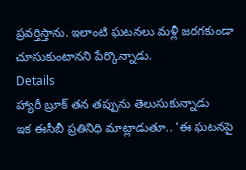ప్రవర్తిస్తాను. ఇలాంటి ఘటనలు మళ్లీ జరగకుండా చూసుకుంటానని పేర్కొన్నాడు.
Details
హ్యారీ బ్రూక్ తన తప్పును తెలుసుకున్నాడు
ఇక ఈసీబీ ప్రతినిధి మాట్లాడుతూ.. 'ఈ ఘటనపై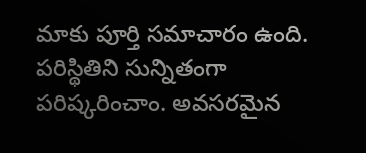మాకు పూర్తి సమాచారం ఉంది. పరిస్థితిని సున్నితంగా పరిష్కరించాం. అవసరమైన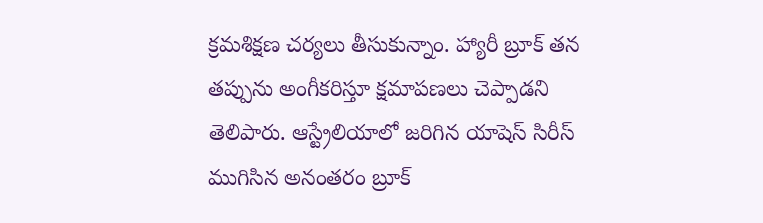క్రమశిక్షణ చర్యలు తీసుకున్నాం. హ్యారీ బ్రూక్ తన తప్పును అంగీకరిస్తూ క్షమాపణలు చెప్పాడని తెలిపారు. ఆస్ట్రేలియాలో జరిగిన యాషెస్ సిరీస్ ముగిసిన అనంతరం బ్రూక్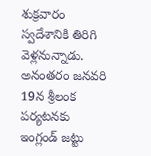శుక్రవారం స్వదేశానికి తిరిగి వెళ్లనున్నాడు. అనంతరం జనవరి 19న శ్రీలంక పర్యటనకు ఇంగ్లండ్ జట్టు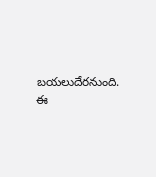బయలుదేరనుంది. ఈ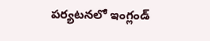పర్యటనలో ఇంగ్లండ్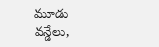మూడు వన్డేలు,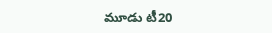మూడు టీ20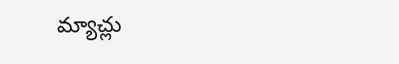మ్యాచ్లు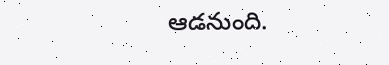ఆడనుంది.